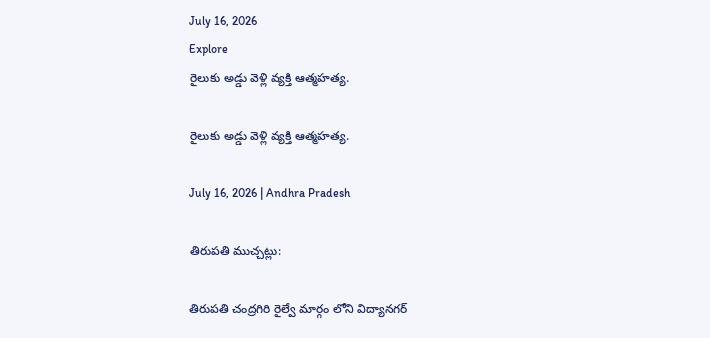July 16, 2026
Explore
రైలుకు అడ్డు వెళ్లి వ్యక్తి ఆత్మహత్య.

రైలుకు అడ్డు వెళ్లి వ్యక్తి ఆత్మహత్య.

July 16, 2026 | Andhra Pradesh

తిరుపతి ముచ్చట్లు:

తిరుపతి చంద్రగిరి రైల్వే మార్గం లోని విద్యానగర్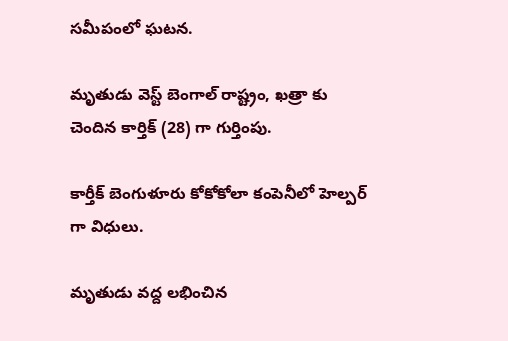సమీపంలో ఘటన.

మృతుడు వెస్ట్ బెంగాల్ రాష్ట్రం, ఖత్రా కు చెందిన కార్తిక్ (28) గా గుర్తింపు.

కార్తీక్ బెంగుళూరు కోకోకోలా కంపెనీలో హెల్పర్ గా విధులు.

మృతుడు వద్ద లభించిన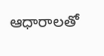ఆధారాలతో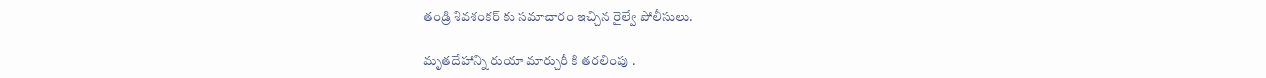తండ్రి శివశంకర్ కు సమాచారం ఇచ్చిన రైల్వే పోలీసులు.

మృతదేహాన్ని రుయా మార్చురీ కి తరలింపు .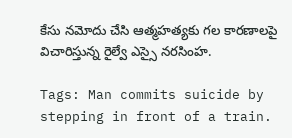కేసు నమోదు చేసి ఆత్మహత్యకు గల కారణాలపై విచారిస్తున్న రైల్వే ఎస్సై నరసింహ.

Tags: Man commits suicide by stepping in front of a train.